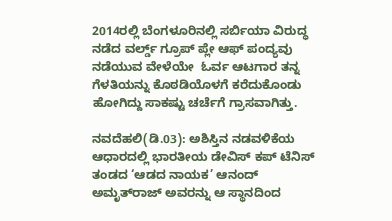2014ರಲ್ಲಿ ಬೆಂಗಳೂರಿನಲ್ಲಿ ಸರ್ಬಿಯಾ ವಿರುದ್ಧ ನಡೆದ ವರ್ಲ್ಡ್ ಗ್ರೂಪ್ ಪ್ಲೇ ಆಫ್ ಪಂದ್ಯವು ನಡೆಯುವ ವೇಳೆಯೇ  ಓರ್ವ ಆಟಗಾರ ತನ್ನ ಗೆಳತಿಯನ್ನು ಕೊಠಡಿಯೊಳಗೆ ಕರೆದುಕೊಂಡು ಹೋಗಿದ್ದು ಸಾಕಷ್ಟು ಚರ್ಚೆಗೆ ಗ್ರಾಸವಾಗಿತ್ತು.

ನವದೆಹಲಿ(ಡಿ.03): ಅಶಿಸ್ತಿನ ನಡವಳಿಕೆಯ ಆಧಾರದಲ್ಲಿ ಭಾರತೀಯ ಡೇವಿಸ್ ಕಪ್ ಟೆನಿಸ್ ತಂಡದ ‘ಆಡದ ನಾಯಕ’ ಆನಂದ್ ಅಮೃತ್‌ರಾಜ್ ಅವರನ್ನು ಆ ಸ್ಥಾನದಿಂದ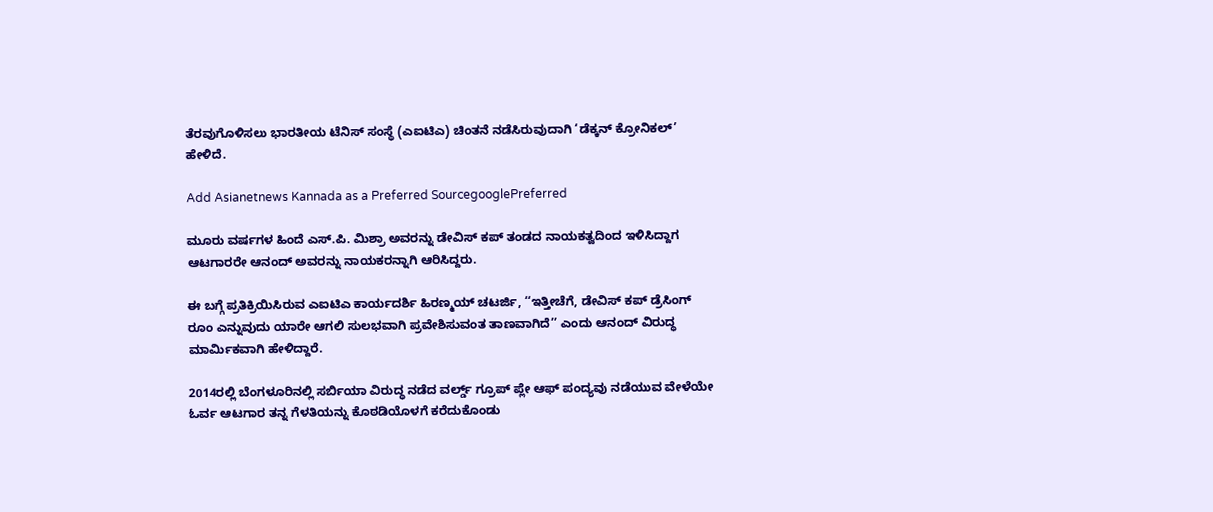ತೆರವುಗೊಳಿಸಲು ಭಾರತೀಯ ಟೆನಿಸ್ ಸಂಸ್ಥೆ (ಎಐಟಿಎ) ಚಿಂತನೆ ನಡೆಸಿರುವುದಾಗಿ ‘ಡೆಕ್ಕನ್ ಕ್ರೋನಿಕಲ್’ ಹೇಳಿದೆ.

Add Asianetnews Kannada as a Preferred SourcegooglePreferred

ಮೂರು ವರ್ಷಗಳ ಹಿಂದೆ ಎಸ್.ಪಿ. ಮಿಶ್ರಾ ಅವರನ್ನು ಡೇವಿಸ್ ಕಪ್ ತಂಡದ ನಾಯಕತ್ವದಿಂದ ಇಳಿಸಿದ್ದಾಗ ಆಟಗಾರರೇ ಆನಂದ್ ಅವರನ್ನು ನಾಯಕರನ್ನಾಗಿ ಆರಿಸಿದ್ದರು.

ಈ ಬಗ್ಗೆ ಪ್ರತಿಕ್ರಿಯಿಸಿರುವ ಎಐಟಿಎ ಕಾರ್ಯದರ್ಶಿ ಹಿರಣ್ಮಯ್ ಚಟರ್ಜಿ, ‘‘ಇತ್ತೀಚೆಗೆ, ಡೇವಿಸ್ ಕಪ್ ಡ್ರೆಸಿಂಗ್ ರೂಂ ಎನ್ನುವುದು ಯಾರೇ ಆಗಲಿ ಸುಲಭವಾಗಿ ಪ್ರವೇಶಿಸುವಂತ ತಾಣವಾಗಿದೆ’’ ಎಂದು ಆನಂದ್ ವಿರುದ್ಧ ಮಾರ್ಮಿಕವಾಗಿ ಹೇಳಿದ್ದಾರೆ.

2014ರಲ್ಲಿ ಬೆಂಗಳೂರಿನಲ್ಲಿ ಸರ್ಬಿಯಾ ವಿರುದ್ಧ ನಡೆದ ವರ್ಲ್ಡ್ ಗ್ರೂಪ್ ಪ್ಲೇ ಆಫ್ ಪಂದ್ಯವು ನಡೆಯುವ ವೇಳೆಯೇ ಓರ್ವ ಆಟಗಾರ ತನ್ನ ಗೆಳತಿಯನ್ನು ಕೊಠಡಿಯೊಳಗೆ ಕರೆದುಕೊಂಡು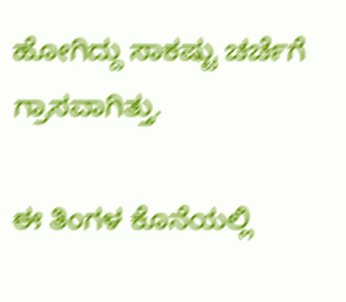ಹೋಗಿದ್ದು ಸಾಕಷ್ಟು ಚರ್ಚೆಗೆ ಗ್ರಾಸವಾಗಿತ್ತು.

ಈ ತಿಂಗಳ ಕೊನೆಯಲ್ಲಿ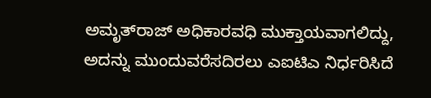ಅಮೃತ್‌ರಾಜ್ ಅಧಿಕಾರವಧಿ ಮುಕ್ತಾಯವಾಗಲಿದ್ದು, ಅದನ್ನು ಮುಂದುವರೆಸದಿರಲು ಎಐಟಿಎ ನಿರ್ಧರಿಸಿದೆ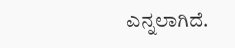ಎನ್ನಲಾಗಿದೆ.